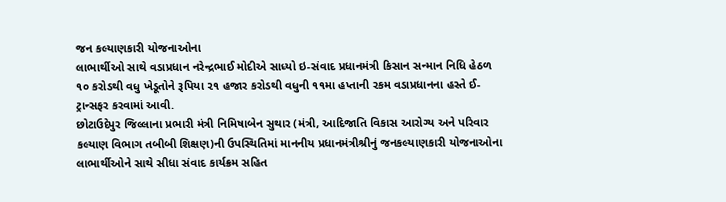જન કલ્યાણકારી યોજનાઓના
લાભાર્થીઓ સાથે વડાપ્રધાન નરેન્દ્રભાઈ મોદીએ સાધ્યો ઇ-સંવાદ પ્રધાનમંત્રી કિસાન સન્માન નિધિ હેઠળ ૧૦ કરોડથી વધુ ખેડૂતોને રૂપિયા ૨૧ હજાર કરોડથી વધુની ૧૧મા હપ્તાની રકમ વડાપ્રધાનના હસ્તે ઈ-ટ્રાન્સફર કરવામાં આવી.
છોટાઉદેપુર જિલ્લાના પ્રભારી મંત્રી નિમિષાબેન સુથાર (મંત્રી, આદિજાતિ વિકાસ આરોગ્ય અને પરિવાર કલ્યાણ વિભાગ તબીબી શિક્ષણ)ની ઉપસ્થિતિમાં માનનીય પ્રધાનમંત્રીશ્રીનું જનકલ્યાણકારી યોજનાઓના લાભાર્થીઓને સાથે સીધા સંવાદ કાર્યક્રમ સહિત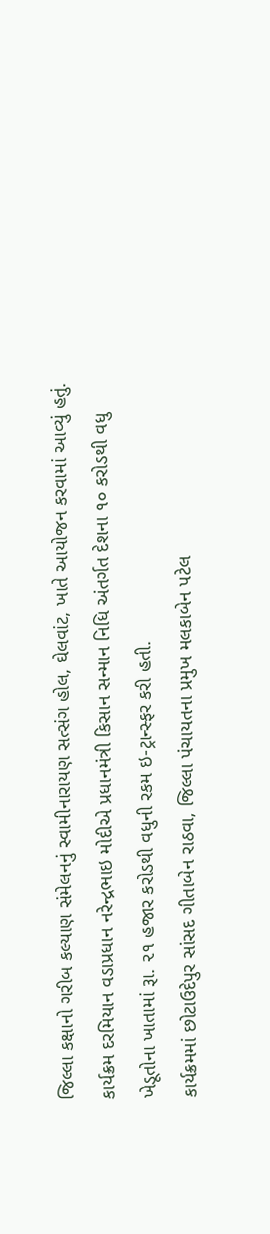જિલ્લા કક્ષાનો ગરીબ કલ્યાણ સંમેલનનું સ્વામીનારાયણ સત્સંગ હોલ, ઘેલવાંટ, ખાતે આયોજન કરવામાં આવ્યું હતું. કાર્યક્રમ દરમિયાન વડાપ્રધાન નરેન્દ્રભાઇ મોદીએ પ્રધાનમંત્રી કિસાન સન્માન નિધિ અંતર્ગત દેશના ૧૦ કરોડથી વધુ ખેડૂતોના ખાતામાં રૂા. ૨૧ હજાર કરોડથી વધુની રકમ ઇ-ટ્રાન્સ્ફર કરી હતી.
કાર્યક્રમમાં છોટાઉદેપુર સાંસદ ગીતાબેન રાઠવા, જિલ્લા પંચાયતના પ્રમુખ મલકાબેન પટેલ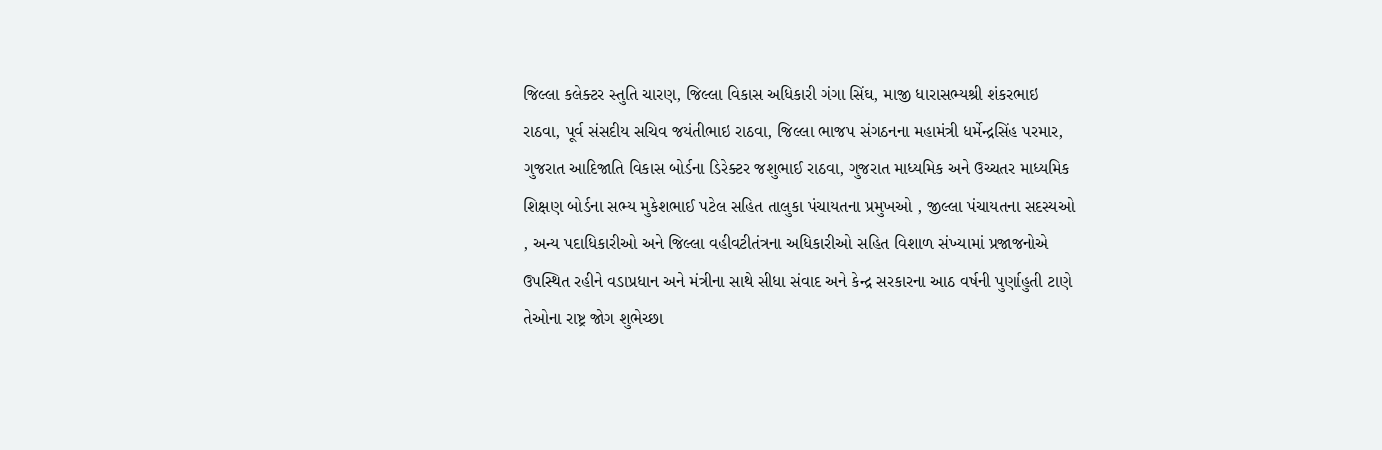જિલ્લા કલેક્ટર સ્તુતિ ચારણ, જિલ્લા વિકાસ અધિકારી ગંગા સિંઘ, માજી ધારાસભ્યશ્રી શંકરભાઇ રાઠવા, પૂર્વ સંસદીય સચિવ જયંતીભાઇ રાઠવા, જિલ્લા ભાજપ સંગઠનના મહામંત્રી ધર્મેન્દ્રસિંહ પરમાર, ગુજરાત આદિજાતિ વિકાસ બોર્ડના ડિરેક્ટર જશુભાઈ રાઠવા, ગુજરાત માધ્યમિક અને ઉચ્ચતર માધ્યમિક શિક્ષણ બોર્ડના સભ્ય મુકેશભાઈ પટેલ સહિત તાલુકા પંચાયતના પ્રમુખઓ , જીલ્લા પંચાયતના સદસ્યઓ , અન્ય પદાધિકારીઓ અને જિલ્લા વહીવટીતંત્રના અધિકારીઓ સહિત વિશાળ સંખ્યામાં પ્રજાજનોએ ઉપસ્થિત રહીને વડાપ્રધાન અને મંત્રીના સાથે સીધા સંવાદ અને કેન્દ્ર સરકારના આઠ વર્ષની પુર્ણાહુતી ટાણે તેઓના રાષ્ટ્ર જોગ શુભેચ્છા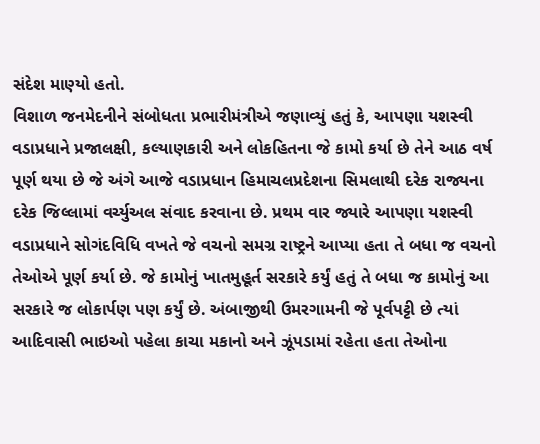સંદેશ માણ્યો હતો.
વિશાળ જનમેદનીને સંબોધતા પ્રભારીમંત્રીએ જણાવ્યું હતું કે, આપણા યશસ્વી વડાપ્રધાને પ્રજાલક્ષી, કલ્યાણકારી અને લોકહિતના જે કામો કર્યા છે તેને આઠ વર્ષ પૂર્ણ થયા છે જે અંગે આજે વડાપ્રધાન હિમાચલપ્રદેશના સિમલાથી દરેક રાજ્યના દરેક જિલ્લામાં વર્ચ્યુઅલ સંવાદ કરવાના છે. પ્રથમ વાર જ્યારે આપણા યશસ્વી વડાપ્રધાને સોગંદવિધિ વખતે જે વચનો સમગ્ર રાષ્ટ્રને આપ્યા હતા તે બધા જ વચનો તેઓએ પૂર્ણ કર્યા છે. જે કામોનું ખાતમુહૂર્ત સરકારે કર્યું હતું તે બધા જ કામોનું આ સરકારે જ લોકાર્પણ પણ કર્યું છે. અંબાજીથી ઉમરગામની જે પૂર્વપટ્ટી છે ત્યાં આદિવાસી ભાઇઓ પહેલા કાચા મકાનો અને ઝૂંપડામાં રહેતા હતા તેઓના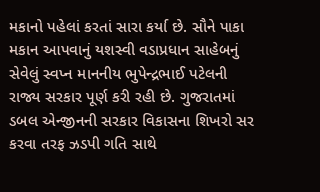મકાનો પહેલાં કરતાં સારા કર્યા છે. સૌને પાકા મકાન આપવાનું યશસ્વી વડાપ્રધાન સાહેબનું સેવેલું સ્વપ્ન માનનીય ભુપેન્દ્રભાઈ પટેલની રાજ્ય સરકાર પૂર્ણ કરી રહી છે. ગુજરાતમાં ડબલ એન્જીનની સરકાર વિકાસના શિખરો સર કરવા તરફ ઝડપી ગતિ સાથે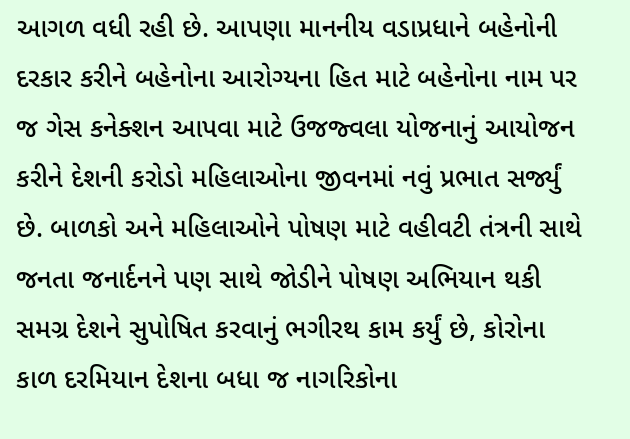આગળ વધી રહી છે. આપણા માનનીય વડાપ્રધાને બહેનોની દરકાર કરીને બહેનોના આરોગ્યના હિત માટે બહેનોના નામ પર જ ગેસ કનેક્શન આપવા માટે ઉજજ્વલા યોજનાનું આયોજન કરીને દેશની કરોડો મહિલાઓના જીવનમાં નવું પ્રભાત સર્જ્યું છે. બાળકો અને મહિલાઓને પોષણ માટે વહીવટી તંત્રની સાથે જનતા જનાર્દનને પણ સાથે જોડીને પોષણ અભિયાન થકી સમગ્ર દેશને સુપોષિત કરવાનું ભગીરથ કામ કર્યું છે, કોરોના કાળ દરમિયાન દેશના બધા જ નાગરિકોના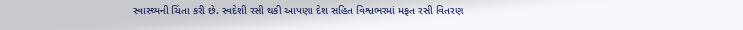સ્વાસ્થ્યની ચિંતા કરી છે. સ્વદેશી રસી થકી આપણા દેશ સહિત વિશ્વભરમાં મફત રસી વિતરણ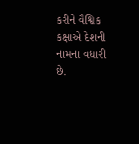કરીને વૈશ્વિક કક્ષાએ દેશની નામના વધારી છે.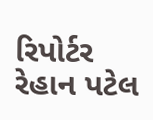રિપોર્ટર રેહાન પટેલ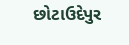છોટાઉદેપુર